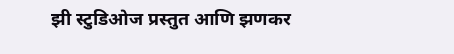झी स्टुडिओज प्रस्तुत आणि झणकर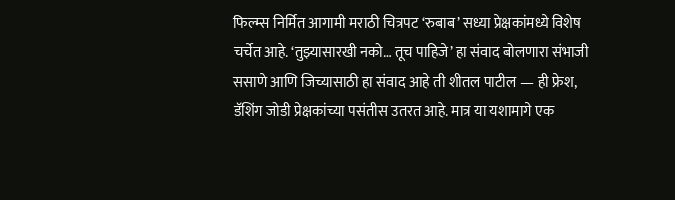फिल्म्स निर्मित आगामी मराठी चित्रपट ‘रुबाब’ सध्या प्रेक्षकांमध्ये विशेष चर्चेत आहे. ‘तुझ्यासारखी नको… तूच पाहिजे’ हा संवाद बोलणारा संभाजी ससाणे आणि जिच्यासाठी हा संवाद आहे ती शीतल पाटील — ही फ्रेश, डॅशिंग जोडी प्रेक्षकांच्या पसंतीस उतरत आहे. मात्र या यशामागे एक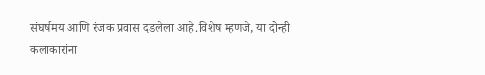संघर्षमय आणि रंजक प्रवास दडलेला आहे.विशेष म्हणजे, या दोन्ही कलाकारांना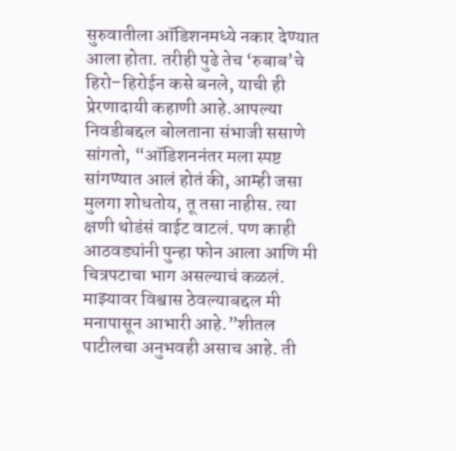सुरुवातीला ऑडिशनमध्ये नकार देण्यात आला होता. तरीही पुढे तेच ‘रुबाब’चे हिरो–हिरोईन कसे बनले, याची ही प्रेरणादायी कहाणी आहे.आपल्या निवडीबद्दल बोलताना संभाजी ससाणे सांगतो, “ऑडिशननंतर मला स्पष्ट सांगण्यात आलं होतं की, आम्ही जसा मुलगा शोधतोय, तू तसा नाहीस. त्या क्षणी थोडंसं वाईट वाटलं. पण काही आठवड्यांनी पुन्हा फोन आला आणि मी चित्रपटाचा भाग असल्याचं कळलं. माझ्यावर विश्वास ठेवल्याबद्दल मी मनापासून आभारी आहे.”शीतल पाटीलचा अनुभवही असाच आहे. ती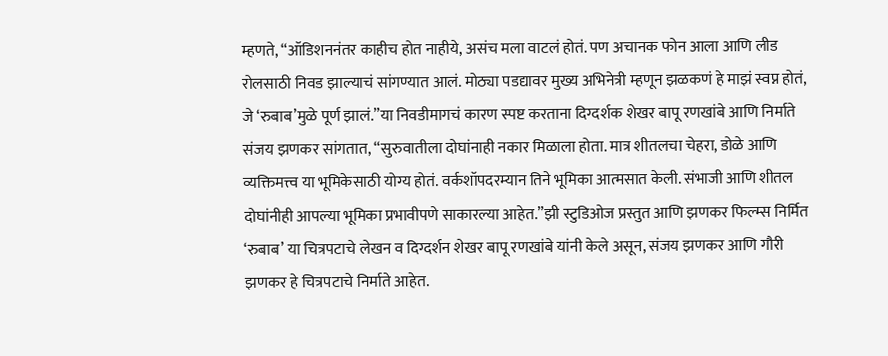म्हणते, “ऑडिशननंतर काहीच होत नाहीये, असंच मला वाटलं होतं. पण अचानक फोन आला आणि लीड रोलसाठी निवड झाल्याचं सांगण्यात आलं. मोठ्या पडद्यावर मुख्य अभिनेत्री म्हणून झळकणं हे माझं स्वप्न होतं, जे ‘रुबाब’मुळे पूर्ण झालं.”या निवडीमागचं कारण स्पष्ट करताना दिग्दर्शक शेखर बापू रणखांबे आणि निर्माते संजय झणकर सांगतात, “सुरुवातीला दोघांनाही नकार मिळाला होता. मात्र शीतलचा चेहरा, डोळे आणि व्यक्तिमत्त्व या भूमिकेसाठी योग्य होतं. वर्कशॉपदरम्यान तिने भूमिका आत्मसात केली. संभाजी आणि शीतल दोघांनीही आपल्या भूमिका प्रभावीपणे साकारल्या आहेत.”झी स्टुडिओज प्रस्तुत आणि झणकर फिल्म्स निर्मित ‘रुबाब’ या चित्रपटाचे लेखन व दिग्दर्शन शेखर बापू रणखांबे यांनी केले असून, संजय झणकर आणि गौरी झणकर हे चित्रपटाचे निर्माते आहेत.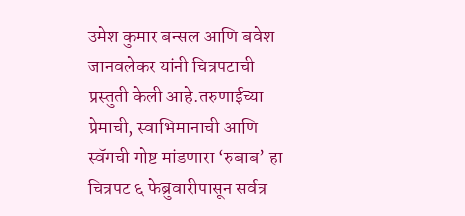उमेश कुमार बन्सल आणि बवेश जानवलेकर यांनी चित्रपटाची प्रस्तुती केली आहे.तरुणाईच्या प्रेमाची, स्वाभिमानाची आणि स्वॅगची गोष्ट मांडणारा ‘रुबाब’ हा चित्रपट ६ फेब्रुवारीपासून सर्वत्र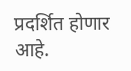प्रदर्शित होणार आहे.